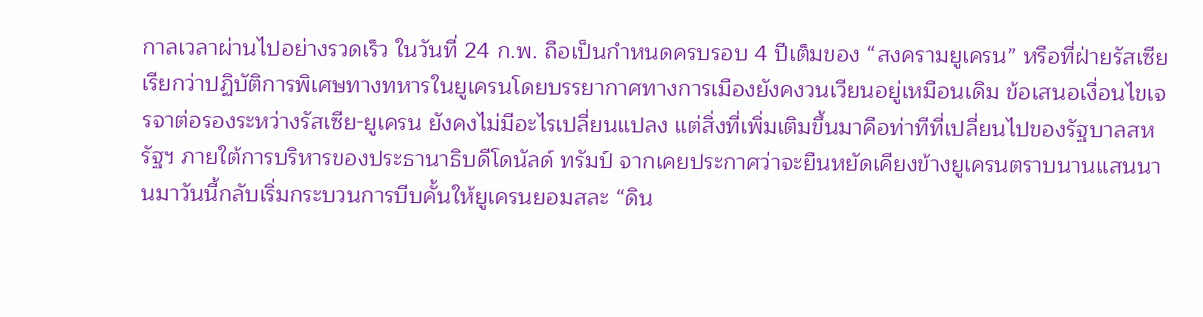กาลเวลาผ่านไปอย่างรวดเร็ว ในวันที่ 24 ก.พ. ถือเป็นกำหนดครบรอบ 4 ปีเต็มของ “สงครามยูเครน” หรือที่ฝ่ายรัสเซียเรียกว่าปฏิบัติการพิเศษทางทหารในยูเครนโดยบรรยากาศทางการเมืองยังคงวนเวียนอยู่เหมือนเดิม ข้อเสนอเงื่อนไขเจรจาต่อรองระหว่างรัสเซีย-ยูเครน ยังคงไม่มีอะไรเปลี่ยนแปลง แต่สิ่งที่เพิ่มเติมขึ้นมาคือท่าทีที่เปลี่ยนไปของรัฐบาลสหรัฐฯ ภายใต้การบริหารของประธานาธิบดีโดนัลด์ ทรัมป์ จากเคยประกาศว่าจะยืนหยัดเคียงข้างยูเครนตราบนานแสนนานมาวันนี้กลับเริ่มกระบวนการบีบคั้นให้ยูเครนยอมสละ “ดิน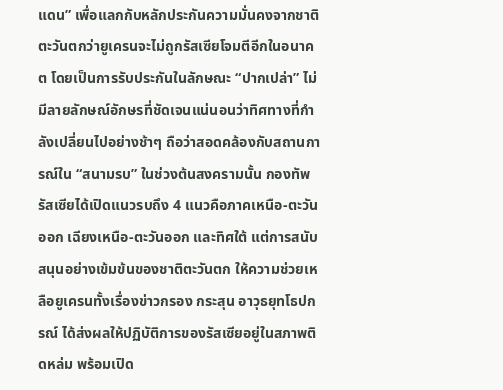แดน” เพื่อแลกกับหลักประกันความมั่นคงจากชาติตะวันตกว่ายูเครนจะไม่ถูกรัสเซียโจมตีอีกในอนาคต โดยเป็นการรับประกันในลักษณะ “ปากเปล่า” ไม่มีลายลักษณ์อักษรที่ชัดเจนแน่นอนว่าทิศทางที่กำลังเปลี่ยนไปอย่างช้าๆ ถือว่าสอดคล้องกับสถานการณ์ใน “สนามรบ” ในช่วงต้นสงครามนั้น กองทัพรัสเซียได้เปิดแนวรบถึง 4 แนวคือภาคเหนือ-ตะวันออก เฉียงเหนือ-ตะวันออก และทิศใต้ แต่การสนับสนุนอย่างเข้มข้นของชาติตะวันตก ให้ความช่วยเหลือยูเครนทั้งเรื่องข่าวกรอง กระสุน อาวุธยุทโธปกรณ์ ได้ส่งผลให้ปฏิบัติการของรัสเซียอยู่ในสภาพติดหล่ม พร้อมเปิด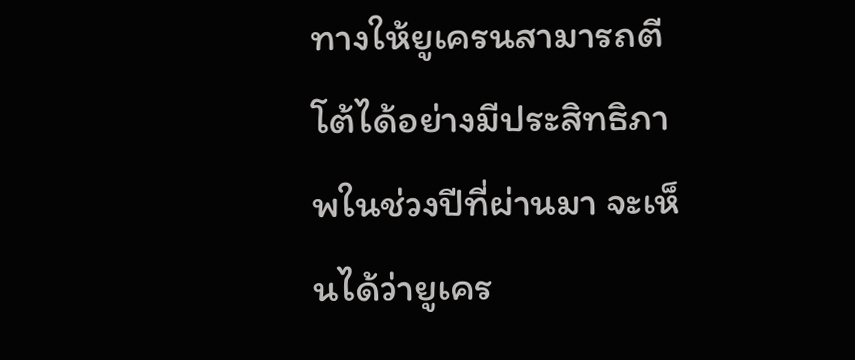ทางให้ยูเครนสามารถตีโต้ได้อย่างมีประสิทธิภาพในช่วงปีที่ผ่านมา จะเห็นได้ว่ายูเคร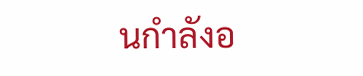นกำลังอ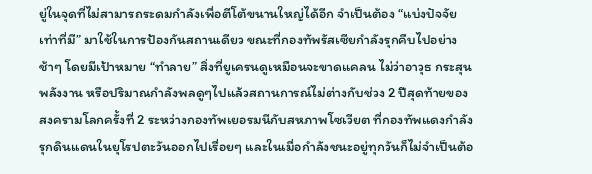ยู่ในจุดที่ไม่สามารถระดมกำลังเพื่อตีโต้ขนานใหญ่ได้อีก จำเป็นต้อง “แบ่งปัจจัยเท่าที่มี” มาใช้ในการป้องกันสถานเดียว ขณะที่กองทัพรัสเซียกำลังรุกคืบไปอย่างช้าๆ โดยมีเป้าหมาย “ทำลาย” สิ่งที่ยูเครนดูเหมือนจะขาดแคลน ไม่ว่าอาวุธ กระสุน พลังงาน หรือปริมาณกำลังพลดูๆไปแล้วสถานการณ์ไม่ต่างกับช่วง 2 ปีสุดท้ายของสงครามโลกครั้งที่ 2 ระหว่างกองทัพเยอรมนีกับสหภาพโซเวียต ที่กองทัพแดงกำลังรุกดินแดนในยุโรปตะวันออกไปเรื่อยๆ และในเมื่อกำลังชนะอยู่ทุกวันก็ไม่จำเป็นต้อ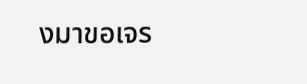งมาขอเจร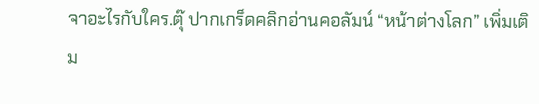จาอะไรกับใคร.ตุ๊ ปากเกร็ดคลิกอ่านคอลัมน์ “หน้าต่างโลก” เพิ่มเติม